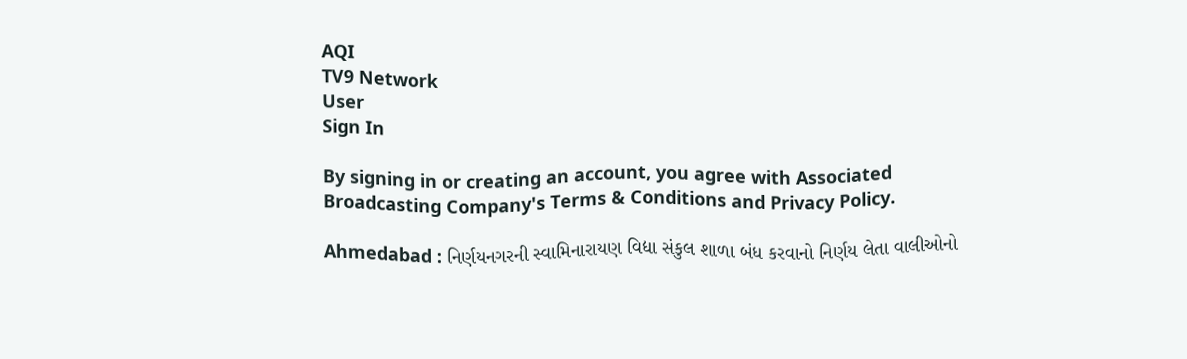AQI
TV9 Network
User
Sign In

By signing in or creating an account, you agree with Associated Broadcasting Company's Terms & Conditions and Privacy Policy.

Ahmedabad : નિર્ણયનગરની સ્વામિનારાયણ વિદ્યા સંકુલ શાળા બંધ કરવાનો નિર્ણય લેતા વાલીઓનો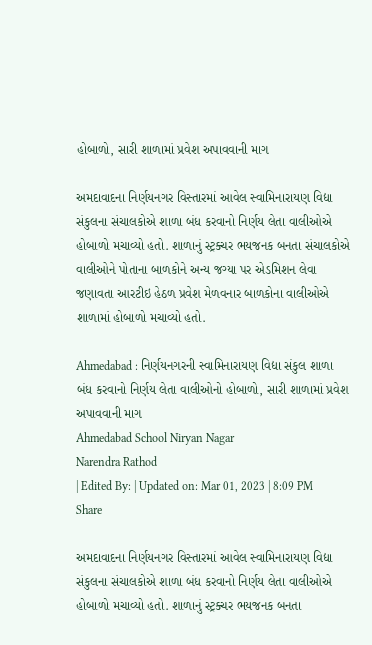હોબાળો, સારી શાળામાં પ્રવેશ અપાવવાની માગ

અમદાવાદના નિર્ણયનગર વિસ્તારમાં આવેલ સ્વામિનારાયણ વિદ્યા સંકુલના સંચાલકોએ શાળા બંધ કરવાનો નિર્ણય લેતા વાલીઓએ હોબાળો મચાવ્યો હતો. શાળાનું સ્ટ્રક્ચર ભયજનક બનતા સંચાલકોએ વાલીઓને પોતાના બાળકોને અન્ય જગ્યા પર એડમિશન લેવા જણાવતા આરટીઇ હેઠળ પ્રવેશ મેળવનાર બાળકોના વાલીઓએ શાળામાં હોબાળો મચાવ્યો હતો.

Ahmedabad : નિર્ણયનગરની સ્વામિનારાયણ વિદ્યા સંકુલ શાળા બંધ કરવાનો નિર્ણય લેતા વાલીઓનો હોબાળો, સારી શાળામાં પ્રવેશ અપાવવાની માગ
Ahmedabad School Niryan Nagar
Narendra Rathod
| Edited By: | Updated on: Mar 01, 2023 | 8:09 PM
Share

અમદાવાદના નિર્ણયનગર વિસ્તારમાં આવેલ સ્વામિનારાયણ વિદ્યા સંકુલના સંચાલકોએ શાળા બંધ કરવાનો નિર્ણય લેતા વાલીઓએ હોબાળો મચાવ્યો હતો. શાળાનું સ્ટ્રક્ચર ભયજનક બનતા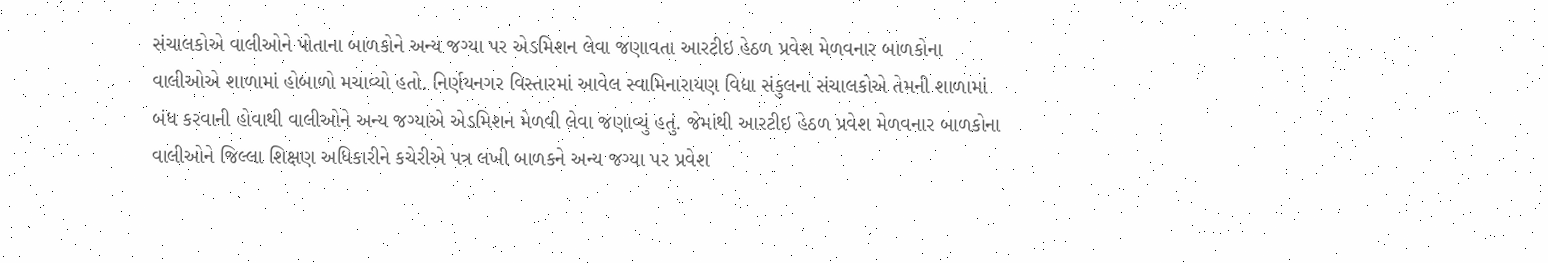સંચાલકોએ વાલીઓને પોતાના બાળકોને અન્ય જગ્યા પર એડમિશન લેવા જણાવતા આરટીઇ હેઠળ પ્રવેશ મેળવનાર બાળકોના વાલીઓએ શાળામાં હોબાળો મચાવ્યો હતો. નિર્ણયનગર વિસ્તારમાં આવેલ સ્વામિનારાયણ વિદ્યા સંકુલના સંચાલકોએ તેમની શાળામાં બંધ કરવાની હોવાથી વાલીઓને અન્ય જગ્યાએ એડમિશન મેળવી લેવા જણાવ્યું હતું. જેમાંથી આરટીઇ હેઠળ પ્રવેશ મેળવનાર બાળકોના વાલીઓને જિલ્લા શિક્ષણ અધિકારીને કચેરીએ પત્ર લખી બાળકને અન્ય જગ્યા પર પ્રવેશ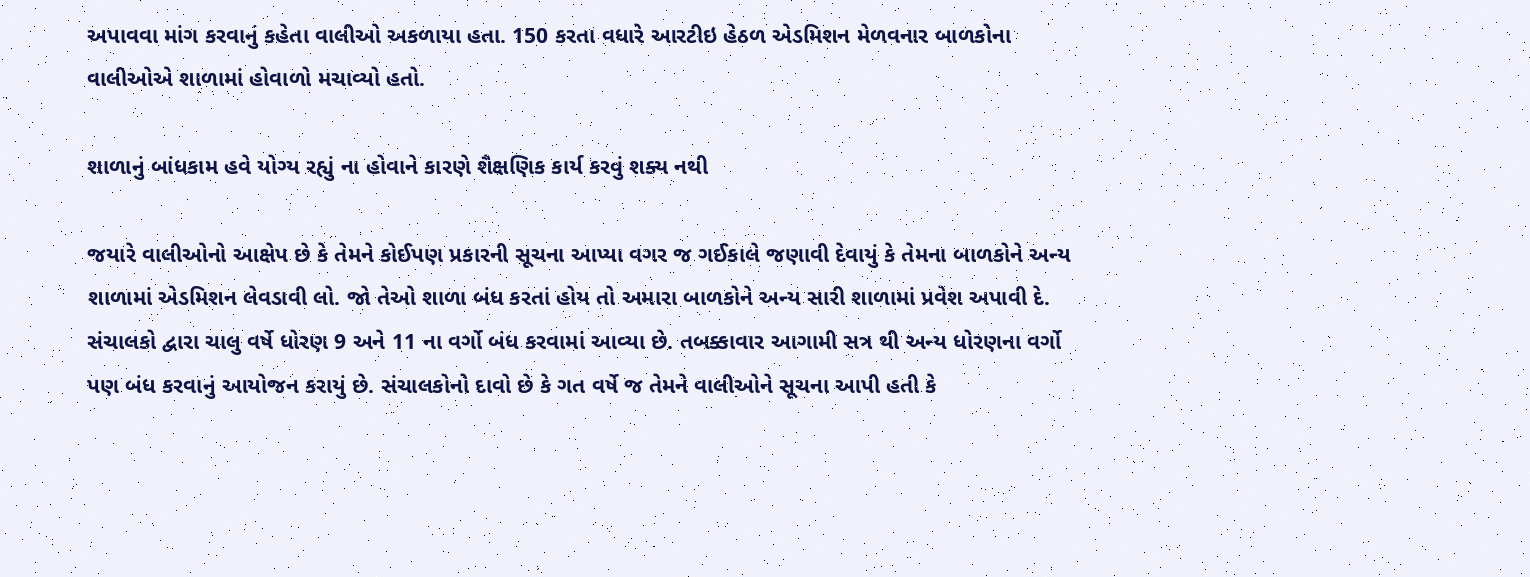અપાવવા માંગ કરવાનું કહેતા વાલીઓ અકળાયા હતા. 150 કરતા વધારે આરટીઇ હેઠળ એડમિશન મેળવનાર બાળકોના વાલીઓએ શાળામાં હોવાળો મચાવ્યો હતો.

શાળાનું બાંધકામ હવે યોગ્ય રહ્યું ના હોવાને કારણે શૈક્ષણિક કાર્ય કરવું શક્ય નથી

જયારે વાલીઓનો આક્ષેપ છે કે તેમને કોઈપણ પ્રકારની સૂચના આપ્યા વગર જ ગઈકાલે જણાવી દેવાયું કે તેમના બાળકોને અન્ય શાળામાં એડમિશન લેવડાવી લો. જો તેઓ શાળા બંધ કરતાં હોય તો અમારા બાળકોને અન્ય સારી શાળામાં પ્રવેશ અપાવી દે. સંચાલકો દ્વારા ચાલુ વર્ષે ધોરણ 9 અને 11 ના વર્ગો બંધ કરવામાં આવ્યા છે. તબક્કાવાર આગામી સત્ર થી અન્ય ધોરણના વર્ગો પણ બંધ કરવાનું આયોજન કરાયું છે. સંચાલકોનો દાવો છે કે ગત વર્ષે જ તેમને વાલીઓને સૂચના આપી હતી કે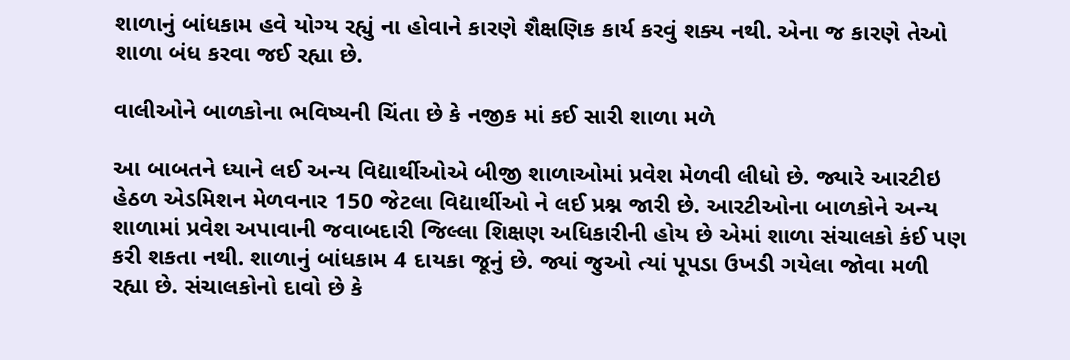શાળાનું બાંધકામ હવે યોગ્ય રહ્યું ના હોવાને કારણે શૈક્ષણિક કાર્ય કરવું શક્ય નથી. એના જ કારણે તેઓ શાળા બંધ કરવા જઈ રહ્યા છે.

વાલીઓને બાળકોના ભવિષ્યની ચિંતા છે કે નજીક માં કઈ સારી શાળા મળે

આ બાબતને ધ્યાને લઈ અન્ય વિદ્યાર્થીઓએ બીજી શાળાઓમાં પ્રવેશ મેળવી લીધો છે. જ્યારે આરટીઇ હેઠળ એડમિશન મેળવનાર 150 જેટલા વિદ્યાર્થીઓ ને લઈ પ્રશ્ન જારી છે. આરટીઓના બાળકોને અન્ય શાળામાં પ્રવેશ અપાવાની જવાબદારી જિલ્લા શિક્ષણ અધિકારીની હોય છે એમાં શાળા સંચાલકો કંઈ પણ કરી શકતા નથી. શાળાનું બાંધકામ 4 દાયકા જૂનું છે. જ્યાં જુઓ ત્યાં પૂપડા ઉખડી ગયેલા જોવા મળી રહ્યા છે. સંચાલકોનો દાવો છે કે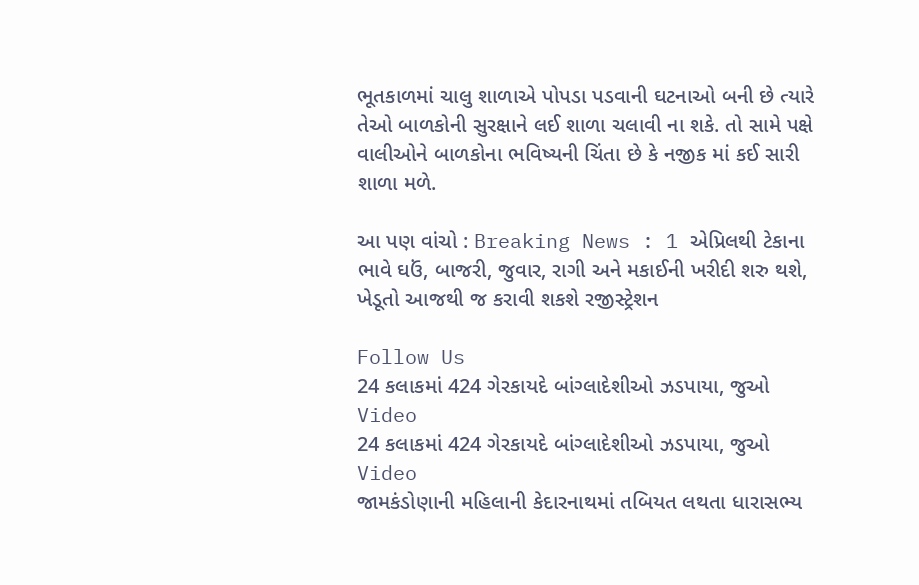ભૂતકાળમાં ચાલુ શાળાએ પોપડા પડવાની ઘટનાઓ બની છે ત્યારે તેઓ બાળકોની સુરક્ષાને લઈ શાળા ચલાવી ના શકે. તો સામે પક્ષે વાલીઓને બાળકોના ભવિષ્યની ચિંતા છે કે નજીક માં કઈ સારી શાળા મળે.

આ પણ વાંચો : Breaking News : 1 એપ્રિલથી ટેકાના ભાવે ઘઉં, બાજરી, જુવાર, રાગી અને મકાઈની ખરીદી શરુ થશે, ખેડૂતો આજથી જ કરાવી શકશે રજીસ્ટ્રેશન

Follow Us
24 કલાકમાં 424 ગેરકાયદે બાંગ્લાદેશીઓ ઝડપાયા, જુઓ Video
24 કલાકમાં 424 ગેરકાયદે બાંગ્લાદેશીઓ ઝડપાયા, જુઓ Video
જામકંડોણાની મહિલાની કેદારનાથમાં તબિયત લથતા ધારાસભ્ય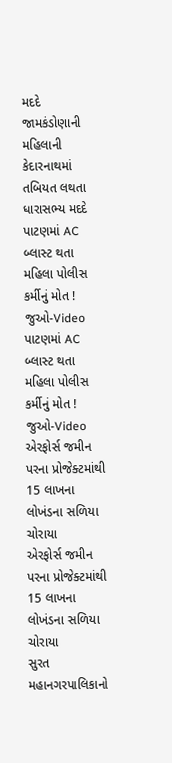મદદે
જામકંડોણાની મહિલાની કેદારનાથમાં તબિયત લથતા ધારાસભ્ય મદદે
પાટણમાં AC બ્લાસ્ટ થતા મહિલા પોલીસ કર્મીનું મોત ! જુઓ-Video
પાટણમાં AC બ્લાસ્ટ થતા મહિલા પોલીસ કર્મીનું મોત ! જુઓ-Video
એરફોર્સ જમીન પરના પ્રોજેક્ટમાંથી 15 લાખના લોખંડના સળિયા ચોરાયા
એરફોર્સ જમીન પરના પ્રોજેક્ટમાંથી 15 લાખના લોખંડના સળિયા ચોરાયા
સુરત મહાનગરપાલિકાનો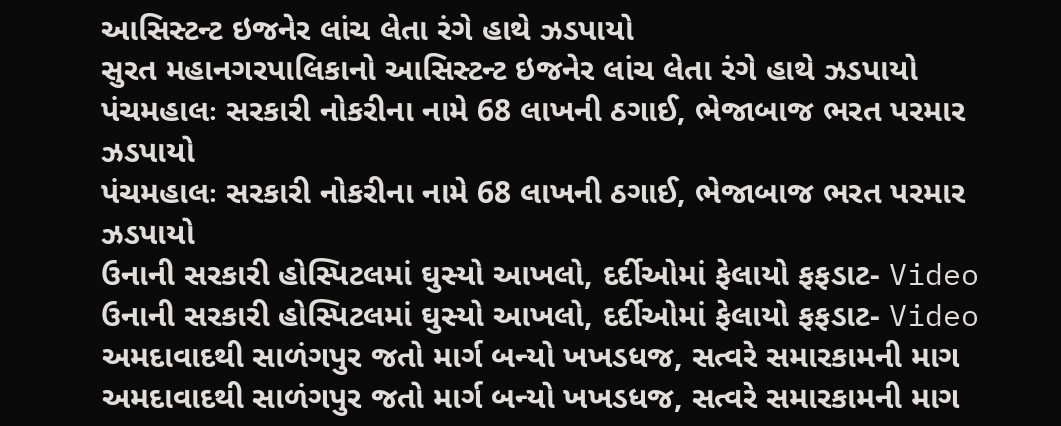આસિસ્ટન્ટ ઇજનેર લાંચ લેતા રંગે હાથે ઝડપાયો
સુરત મહાનગરપાલિકાનો આસિસ્ટન્ટ ઇજનેર લાંચ લેતા રંગે હાથે ઝડપાયો
પંચમહાલઃ સરકારી નોકરીના નામે 68 લાખની ઠગાઈ, ભેજાબાજ ભરત પરમાર ઝડપાયો
પંચમહાલઃ સરકારી નોકરીના નામે 68 લાખની ઠગાઈ, ભેજાબાજ ભરત પરમાર ઝડપાયો
ઉનાની સરકારી હોસ્પિટલમાં ઘુસ્યો આખલો, દર્દીઓમાં ફેલાયો ફફડાટ- Video
ઉનાની સરકારી હોસ્પિટલમાં ઘુસ્યો આખલો, દર્દીઓમાં ફેલાયો ફફડાટ- Video
અમદાવાદથી સાળંગપુર જતો માર્ગ બન્યો ખખડધજ, સત્વરે સમારકામની માગ
અમદાવાદથી સાળંગપુર જતો માર્ગ બન્યો ખખડધજ, સત્વરે સમારકામની માગ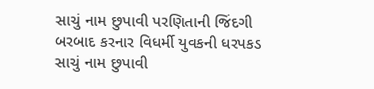સાચું નામ છુપાવી પરણિતાની જિંદગી બરબાદ કરનાર વિધર્મી યુવકની ધરપકડ
સાચું નામ છુપાવી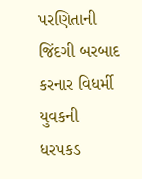પરણિતાની જિંદગી બરબાદ કરનાર વિધર્મી યુવકની ધરપકડ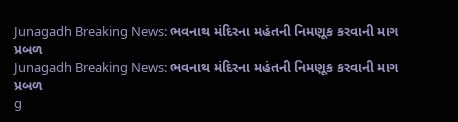Junagadh Breaking News: ભવનાથ મંદિરના મહંતની નિમણૂક કરવાની માગ પ્રબળ
Junagadh Breaking News: ભવનાથ મંદિરના મહંતની નિમણૂક કરવાની માગ પ્રબળ
g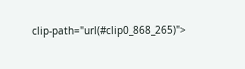clip-path="url(#clip0_868_265)">